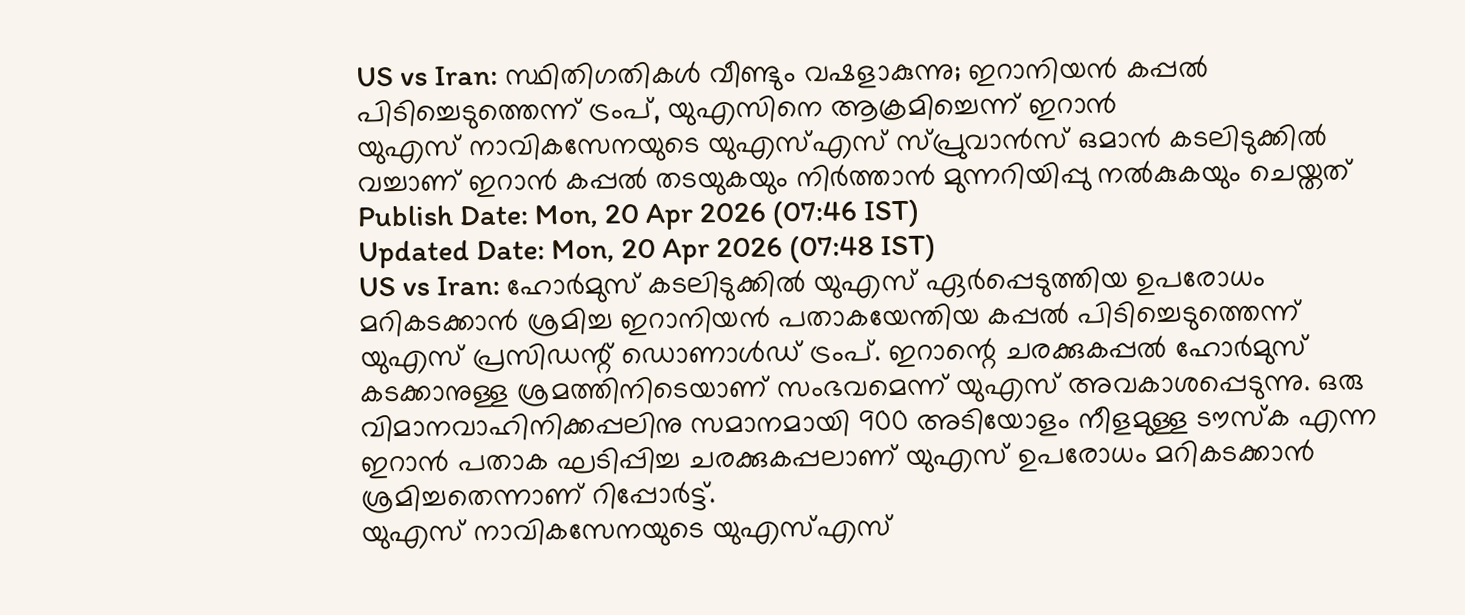US vs Iran: സ്ഥിതിഗതികൾ വീണ്ടും വഷളാകുന്നു; ഇറാനിയൻ കപ്പൽ പിടിച്ചെടുത്തെന്ന് ട്രംപ്, യുഎസിനെ ആക്രമിച്ചെന്ന് ഇറാൻ
യുഎസ് നാവികസേനയുടെ യുഎസ്എസ് സ്പ്രുവാൻസ് ഒമാൻ കടലിടുക്കിൽ വച്ചാണ് ഇറാൻ കപ്പൽ തടയുകയും നിർത്താൻ മുന്നറിയിപ്പു നൽകുകയും ചെയ്തത്
Publish Date: Mon, 20 Apr 2026 (07:46 IST)
Updated Date: Mon, 20 Apr 2026 (07:48 IST)
US vs Iran: ഹോർമുസ് കടലിടുക്കിൽ യുഎസ് ഏർപ്പെടുത്തിയ ഉപരോധം മറികടക്കാൻ ശ്രമിച്ച ഇറാനിയൻ പതാകയേന്തിയ കപ്പൽ പിടിച്ചെടുത്തെന്ന് യുഎസ് പ്രസിഡന്റ് ഡൊണാൾഡ് ട്രംപ്. ഇറാന്റെ ചരക്കുകപ്പൽ ഹോർമുസ് കടക്കാനുള്ള ശ്രമത്തിനിടെയാണ് സംഭവമെന്ന് യുഎസ് അവകാശപ്പെടുന്നു. ഒരു വിമാനവാഹിനിക്കപ്പലിനു സമാനമായി 900 അടിയോളം നീളമുള്ള ടൗസ്ക എന്ന ഇറാൻ പതാക ഘടിപ്പിച്ച ചരക്കുകപ്പലാണ് യുഎസ് ഉപരോധം മറികടക്കാൻ ശ്രമിച്ചതെന്നാണ് റിപ്പോർട്ട്.
യുഎസ് നാവികസേനയുടെ യുഎസ്എസ്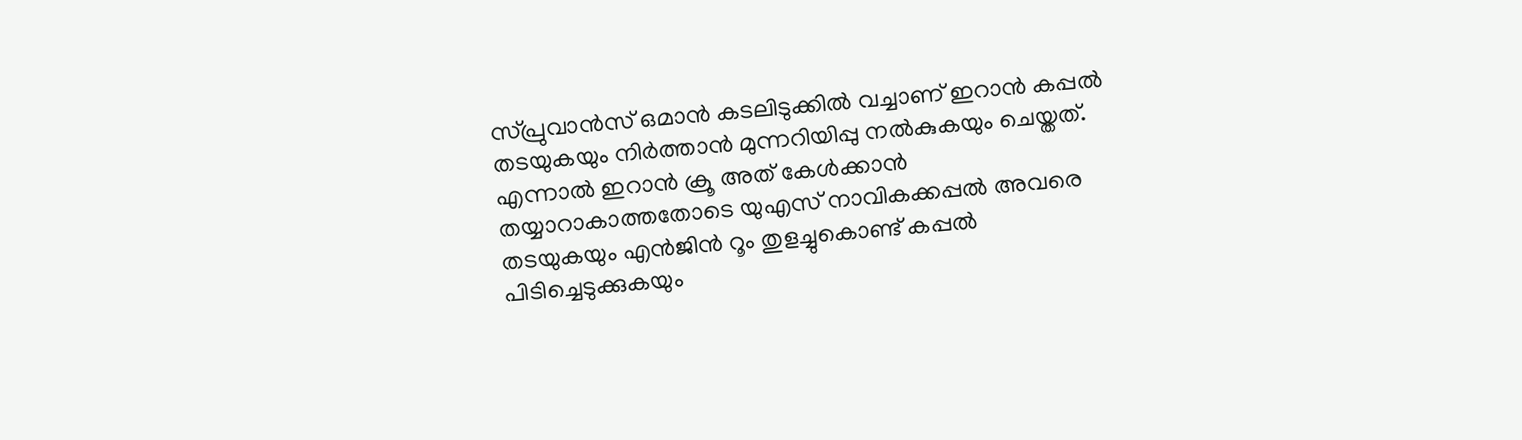സ്പ്രുവാൻസ് ഒമാൻ കടലിടുക്കിൽ വച്ചാണ് ഇറാൻ കപ്പൽ തടയുകയും നിർത്താൻ മുന്നറിയിപ്പു നൽകുകയും ചെയ്തത്. എന്നാൽ ഇറാൻ ക്രൂ അത് കേൾക്കാൻ തയ്യാറാകാത്തതോടെ യുഎസ് നാവികക്കപ്പൽ അവരെ തടയുകയും എൻജിൻ റൂം തുളച്ചുകൊണ്ട് കപ്പൽ പിടിച്ചെടുക്കുകയും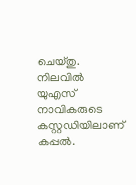ചെയ്തു. നിലവിൽ യുഎസ് നാവികരുടെ കസ്റ്റഡിയിലാണ് കപ്പൽ.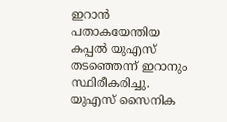ഇറാൻ പതാകയേന്തിയ കപ്പൽ യുഎസ് തടഞ്ഞെന്ന് ഇറാനും സ്ഥിരീകരിച്ചു. യുഎസ് സൈനിക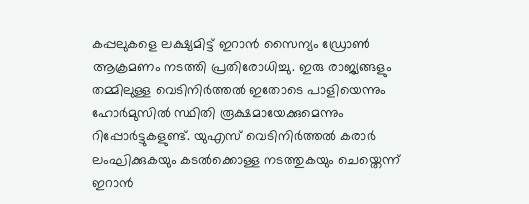കപ്പലുകളെ ലക്ഷ്യമിട്ട് ഇറാൻ സൈന്യം ഡ്രോൺ ആക്രമണം നടത്തി പ്രതിരോധിച്ചു. ഇരു രാജ്യങ്ങളും തമ്മിലുള്ള വെടിനിർത്തൽ ഇതോടെ പാളിയെന്നും ഹോർമുസിൽ സ്ഥിതി രൂക്ഷമായേക്കുമെന്നും റിപ്പോർട്ടുകളുണ്ട്. യുഎസ് വെടിനിർത്തൽ കരാർ ലംഘിക്കുകയും കടൽക്കൊള്ള നടത്തുകയും ചെയ്തെന്ന് ഇറാൻ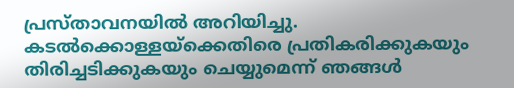പ്രസ്താവനയിൽ അറിയിച്ചു. കടൽക്കൊള്ളയ്ക്കെതിരെ പ്രതികരിക്കുകയും തിരിച്ചടിക്കുകയും ചെയ്യുമെന്ന് ഞങ്ങൾ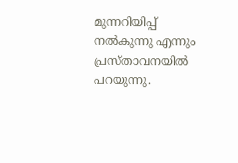മുന്നറിയിപ്പ് നൽകുന്നു എന്നും പ്രസ്താവനയിൽ പറയുന്നു.